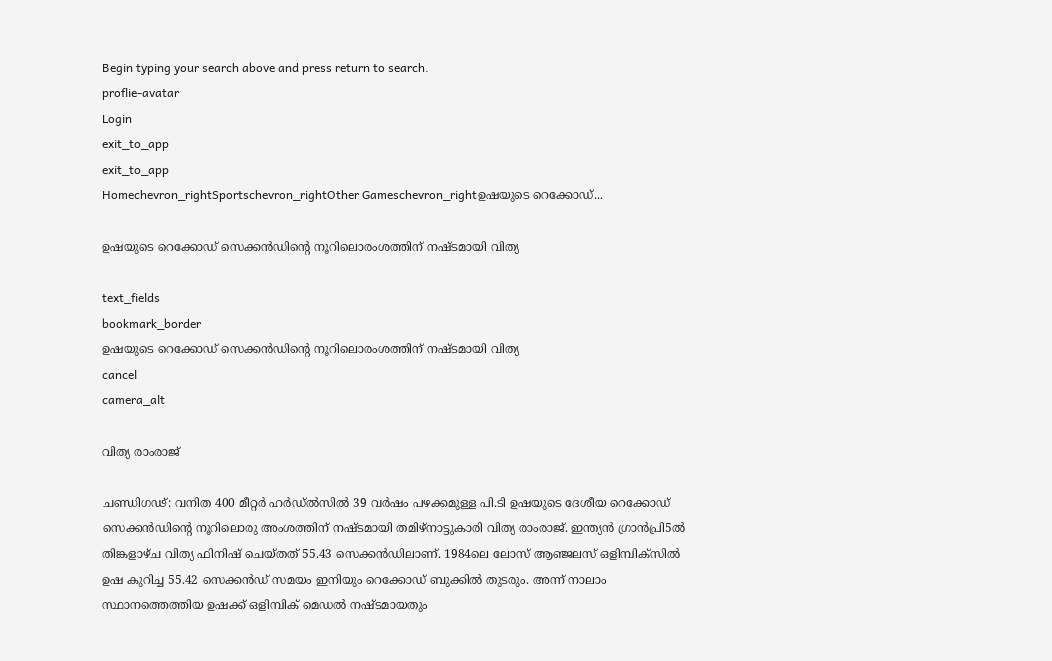Begin typing your search above and press return to search.
proflie-avatar
Login
exit_to_app
exit_to_app
Homechevron_rightSportschevron_rightOther Gameschevron_rightഉഷയുടെ റെക്കോഡ്...

ഉഷയുടെ റെക്കോഡ് സെക്കൻഡിന്റെ നൂറിലൊരംശത്തിന് നഷ്ടമായി വിത്യ

text_fields
bookmark_border
ഉഷയുടെ റെക്കോഡ് സെക്കൻഡിന്റെ നൂറിലൊരംശത്തിന് നഷ്ടമായി വിത്യ
cancel
camera_alt

വിത്യ രാംരാജ്

ചണ്ഡിഗഢ്: വനിത 400 മീറ്റർ ഹർഡ്ൽസിൽ 39 വർഷം പഴക്കമുള്ള പി.ടി ഉഷയുടെ ദേശീയ റെക്കോഡ് സെക്കൻഡിന്റെ നൂറിലൊരു അംശത്തിന് നഷ്ടമായി തമിഴ്നാട്ടുകാരി വിത്യ രാംരാജ്. ഇന്ത്യൻ ഗ്രാൻപ്രി5ൽ തിങ്കളാഴ്ച വിത്യ ഫിനിഷ് ചെയ്തത് 55.43 സെക്കൻഡിലാണ്. 1984ലെ ലോസ് ആഞ്ജലസ് ഒളിമ്പിക്സിൽ ഉഷ കുറിച്ച 55.42 സെക്കൻഡ് സമയം ഇനിയും റെക്കോഡ് ബുക്കിൽ തുടരും. അന്ന് നാലാം സ്ഥാനത്തെത്തിയ ഉഷക്ക് ഒളിമ്പിക് മെഡൽ നഷ്ടമായതും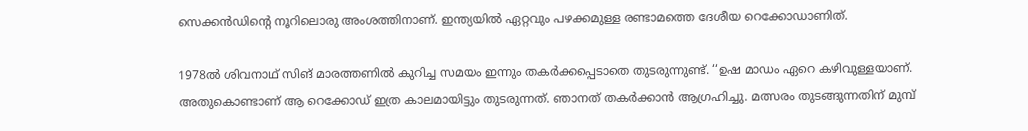സെക്കൻഡിന്റെ നൂറിലൊരു അംശത്തിനാണ്. ഇന്ത്യയിൽ ഏറ്റവും പഴക്കമുള്ള രണ്ടാമത്തെ ദേശീയ റെക്കോഡാണിത്.

1978ൽ ശിവനാഥ് സിങ് മാരത്തണിൽ കുറിച്ച സമയം ഇന്നും തകർക്കപ്പെടാതെ തുടരുന്നുണ്ട്. ‘‘ഉഷ മാഡം ഏറെ കഴിവുള്ളയാണ്. അതുകൊണ്ടാണ് ആ റെക്കോഡ് ഇത്ര കാലമായിട്ടും തുടരുന്നത്. ഞാനത് തകർക്കാൻ ആഗ്രഹിച്ചു. മത്സരം തുടങ്ങുന്നതിന് മുമ്പ്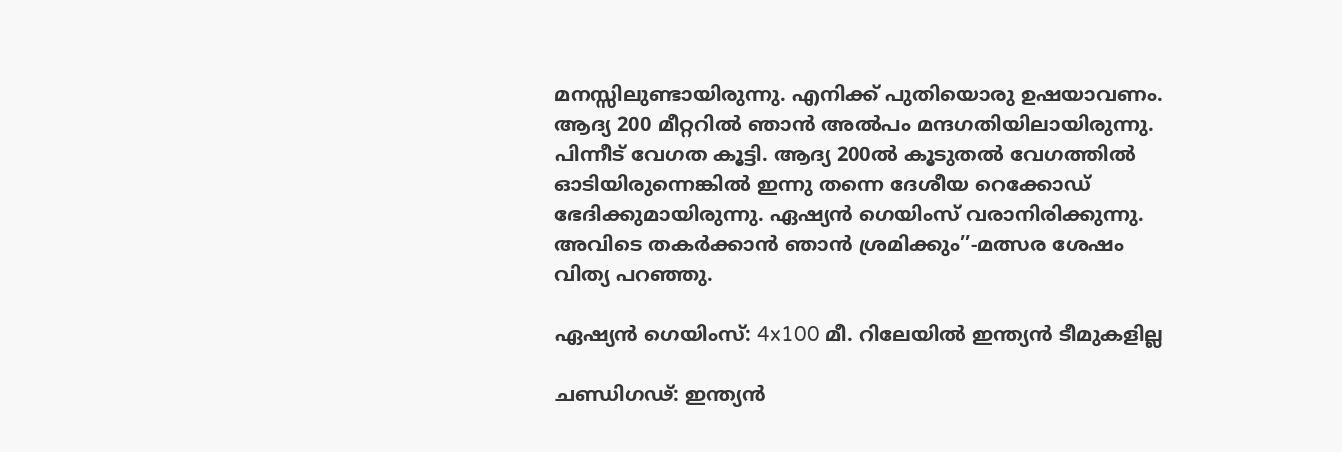മനസ്സിലുണ്ടായിരുന്നു. എനിക്ക് പുതിയൊരു ഉ‍ഷയാവണം. ആദ്യ 200 മീറ്ററിൽ ഞാൻ അൽപം മന്ദഗതിയിലായിരുന്നു. പിന്നീട് വേഗത കൂട്ടി. ആദ്യ 200ൽ കൂടുതൽ വേഗത്തിൽ ഓടിയിരുന്നെങ്കിൽ ഇന്നു തന്നെ ദേശീയ റെക്കോഡ് ഭേദിക്കുമായിരുന്നു. ഏഷ്യൻ ഗെയിംസ് വരാനിരിക്കുന്നു. അവിടെ തകർക്കാൻ ഞാൻ ശ്രമിക്കും’’-മത്സര ശേഷം വിത്യ പറഞ്ഞു.

ഏഷ്യൻ ഗെയിംസ്: 4x100 മീ. റിലേയിൽ ഇന്ത്യൻ ടീമുകളില്ല

ചണ്ഡിഗഢ്: ഇന്ത്യൻ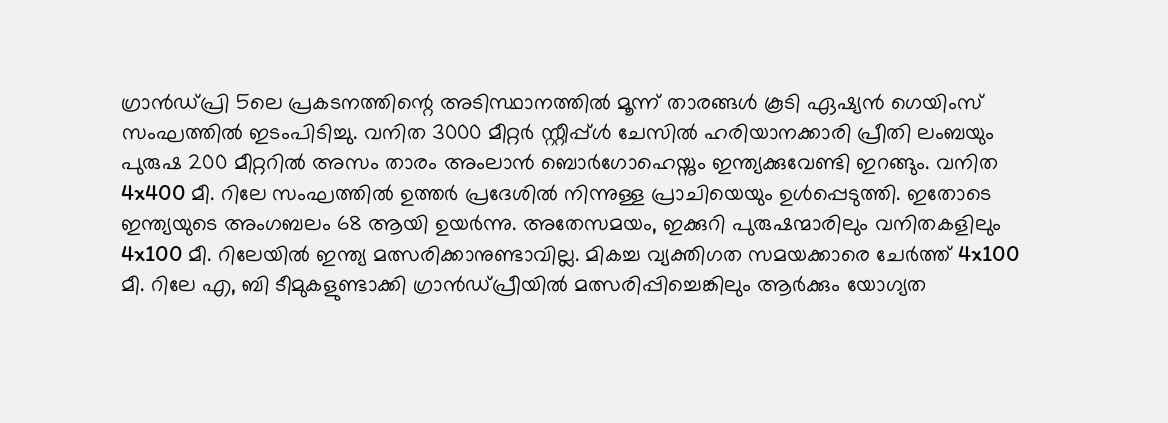ഗ്രാൻഡ്പ്രി 5ലെ പ്രകടനത്തിന്റെ അടിസ്ഥാനത്തിൽ മൂന്ന് താരങ്ങൾ കൂടി ഏഷ്യൻ ഗെയിംസ് സംഘത്തിൽ ഇടംപിടിച്ചു. വനിത 3000 മീറ്റർ സ്റ്റീപ്പ്ൾ ചേസിൽ ഹരിയാനക്കാരി പ്രീതി ലംബയും പുരുഷ 200 മീറ്ററിൽ അസം താരം അംലാൻ ബൊർഗോഹെയ്നും ഇന്ത്യക്കുവേണ്ടി ഇറങ്ങും. വനിത 4x400 മീ. റിലേ സംഘത്തിൽ ഉത്തർ പ്രദേശിൽ നിന്നുള്ള പ്രാചി‍യെയും ഉൾപ്പെടുത്തി. ഇതോടെ ഇന്ത്യയുടെ അംഗബലം 68 ആയി ഉയർന്നു. അതേസമയം, ഇക്കുറി പുരുഷന്മാരിലും വനിതകളിലും 4x100 മീ. റിലേയിൽ ഇന്ത്യ മത്സരിക്കാനുണ്ടാവില്ല. മികച്ച വ്യക്തിഗത സമയക്കാരെ ചേർത്ത് 4x100 മീ. റിലേ എ, ബി ടീമുകളുണ്ടാക്കി ഗ്രാൻഡ്പ്രീയിൽ മത്സരിപ്പിച്ചെങ്കിലും ആർക്കും യോഗ്യത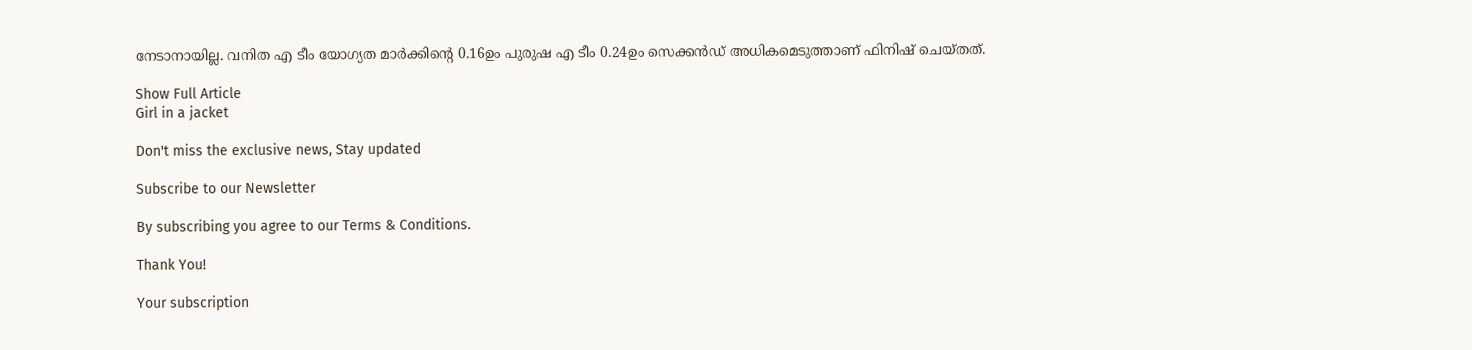നേടാനായില്ല. വനിത എ ടീം യോഗ്യത മാർക്കിന്റെ 0.16ഉം പുരുഷ എ ടീം 0.24ഉം സെക്കൻഡ് അധികമെടുത്താണ് ഫിനിഷ് ചെയ്തത്.

Show Full Article
Girl in a jacket

Don't miss the exclusive news, Stay updated

Subscribe to our Newsletter

By subscribing you agree to our Terms & Conditions.

Thank You!

Your subscription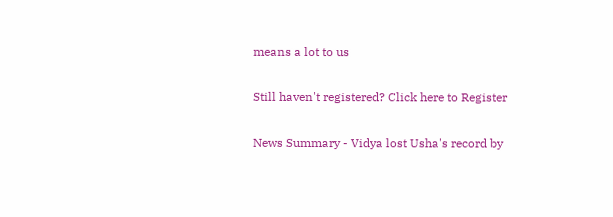means a lot to us

Still haven't registered? Click here to Register

News Summary - Vidya lost Usha's record by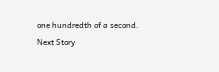one hundredth of a second.
Next Story